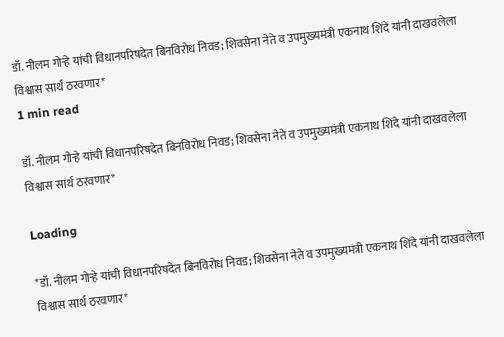डॉ. नीलम गोऱ्हे यांची विधानपरिषदेत बिनविरोध निवड; शिवसेना नेते व उपमुख्यमंत्री एकनाथ शिंदे यांनी दाखवलेला विश्वास सार्थ ठरवणार*
1 min read

डॉ. नीलम गोऱ्हे यांची विधानपरिषदेत बिनविरोध निवड; शिवसेना नेते व उपमुख्यमंत्री एकनाथ शिंदे यांनी दाखवलेला विश्वास सार्थ ठरवणार*

Loading

*डॉ. नीलम गोऱ्हे यांची विधानपरिषदेत बिनविरोध निवड; शिवसेना नेते व उपमुख्यमंत्री एकनाथ शिंदे यांनी दाखवलेला विश्वास सार्थ ठरवणार*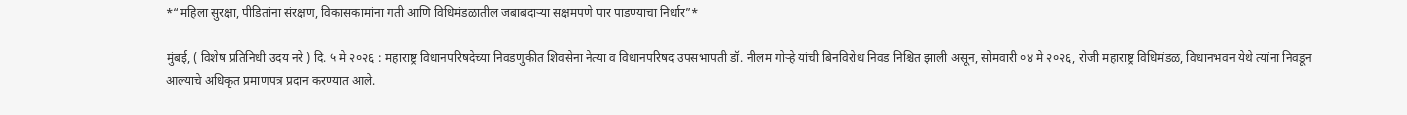*“महिला सुरक्षा, पीडितांना संरक्षण, विकासकामांना गती आणि विधिमंडळातील जबाबदाऱ्या सक्षमपणे पार पाडण्याचा निर्धार”*

मुंबई, ( विशेष प्रतिनिधी उदय नरे ) दि. ५ मे २०२६ : महाराष्ट्र विधानपरिषदेच्या निवडणुकीत शिवसेना नेत्या व विधानपरिषद उपसभापती डॉ. नीलम गोऱ्हे यांची बिनविरोध निवड निश्चित झाली असून, सोमवारी ०४ मे २०२६, रोजी महाराष्ट्र विधिमंडळ, विधानभवन येथे त्यांना निवडून आल्याचे अधिकृत प्रमाणपत्र प्रदान करण्यात आले.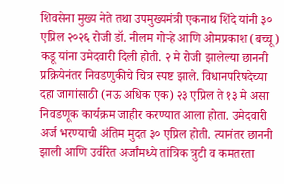शिवसेना मुख्य नेते तथा उपमुख्यमंत्री एकनाथ शिंदे यांनी ३० एप्रिल २०२६ रोजी डॉ. नीलम गोऱ्हे आणि ओमप्रकाश (बच्चू) कडू यांना उमेदवारी दिली होती. २ मे रोजी झालेल्या छाननी प्रक्रियेनंतर निवडणुकीचे चित्र स्पष्ट झाले. विधानपरिषदेच्या दहा जागांसाठी (नऊ अधिक एक) २३ एप्रिल ते १३ मे असा निवडणूक कार्यक्रम जाहीर करण्यात आला होता. उमेदवारी अर्ज भरण्याची अंतिम मुदत ३० एप्रिल होती. त्यानंतर छाननी झाली आणि उर्वरित अर्जांमध्ये तांत्रिक त्रुटी व कमतरता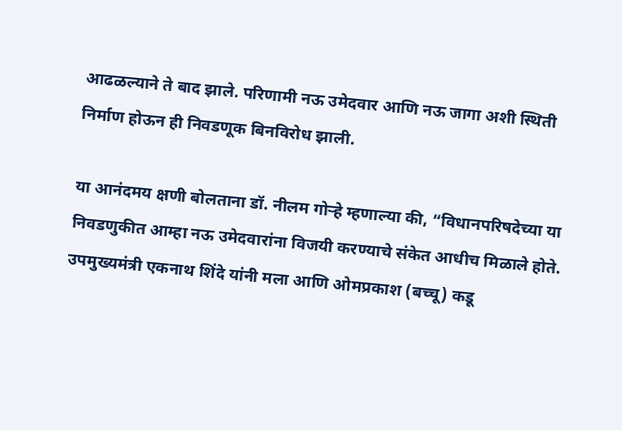आढळल्याने ते बाद झाले. परिणामी नऊ उमेदवार आणि नऊ जागा अशी स्थिती निर्माण होऊन ही निवडणूक बिनविरोध झाली.

या आनंदमय क्षणी बोलताना डॉ. नीलम गोऱ्हे म्हणाल्या की, “विधानपरिषदेच्या या निवडणुकीत आम्हा नऊ उमेदवारांना विजयी करण्याचे संकेत आधीच मिळाले होते. उपमुख्यमंत्री एकनाथ शिंदे यांनी मला आणि ओमप्रकाश (बच्चू) कडू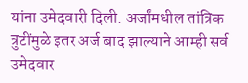यांना उमेदवारी दिली. अर्जांमधील तांत्रिक त्रुटींमुळे इतर अर्ज बाद झाल्याने आम्ही सर्व उमेदवार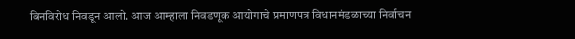बिनविरोध निवडून आलो. आज आम्हाला निवडणूक आयोगाचे प्रमाणपत्र विधानमंडळाच्या निर्वाचन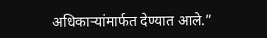अधिकाऱ्यांमार्फत देण्यात आले.”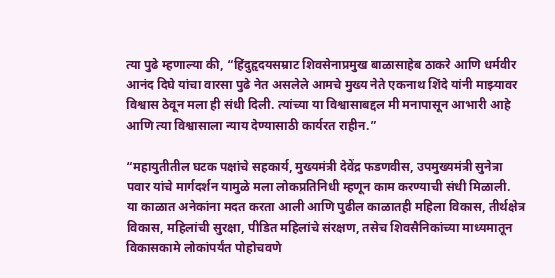त्या पुढे म्हणाल्या की, “हिंदुहृदयसम्राट शिवसेनाप्रमुख बाळासाहेब ठाकरे आणि धर्मवीर आनंद दिघे यांचा वारसा पुढे नेत असलेले आमचे मुख्य नेते एकनाथ शिंदे यांनी माझ्यावर विश्वास ठेवून मला ही संधी दिली. त्यांच्या या विश्वासाबद्दल मी मनापासून आभारी आहे आणि त्या विश्वासाला न्याय देण्यासाठी कार्यरत राहीन.”

“महायुतीतील घटक पक्षांचे सहकार्य, मुख्यमंत्री देवेंद्र फडणवीस, उपमुख्यमंत्री सुनेत्रा पवार यांचे मार्गदर्शन यामुळे मला लोकप्रतिनिधी म्हणून काम करण्याची संधी मिळाली. या काळात अनेकांना मदत करता आली आणि पुढील काळातही महिला विकास, तीर्थक्षेत्र विकास, महिलांची सुरक्षा, पीडित महिलांचे संरक्षण, तसेच शिवसैनिकांच्या माध्यमातून विकासकामे लोकांपर्यंत पोहोचवणे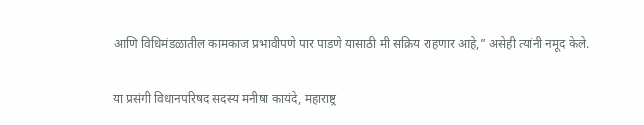आणि विधिमंडळातील कामकाज प्रभावीपणे पार पाडणे यासाठी मी सक्रिय राहणार आहे,” असेही त्यांनी नमूद केले.

या प्रसंगी विधानपरिषद सदस्य मनीषा कायंदे, महाराष्ट्र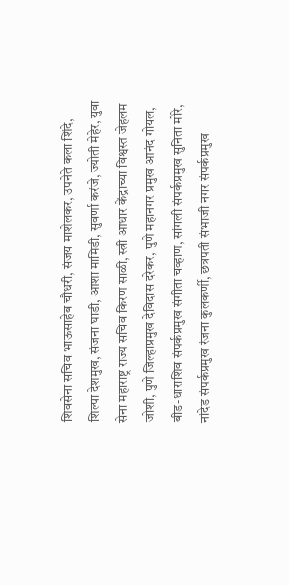शिवसेना सचिव भाऊसाहेब चौधरी, संजय माशेलकर, उपनेते कला शिंदे, शिल्पा देशमुख, संजना घाडी, आशा मामिडी, सुवर्णा करंजे, ज्योती मेहेर, युवा सेना महाराष्ट्र राज्य सचिव किरण साळी, स्त्री आधार केंद्राच्या विश्वस्त जेहलम जोशी, पुणे जिल्हाप्रमुख देविदास दरेकर, पुणे महानगर प्रमुख आनंद गोयल, बीड-धाराशिव संपर्कप्रमुख संगीता चव्हाण, सांगली संपर्कप्रमुख सुनिता मोरे, नांदेड संपर्कप्रमुख रंजना कुलकर्णी, छत्रपती संभाजी नगर संपर्कप्रमुख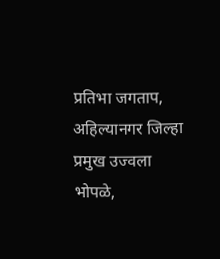प्रतिभा जगताप, अहिल्यानगर जिल्हा प्रमुख उज्वला भोपळे,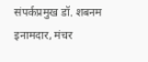संपर्कप्रमुख डॉ. शबनम इनामदार, मंचर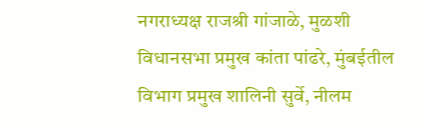नगराध्यक्ष राजश्री गांजाळे, मुळशी विधानसभा प्रमुख कांता पांढरे, मुंबईतील विभाग प्रमुख शालिनी सुर्वे, नीलम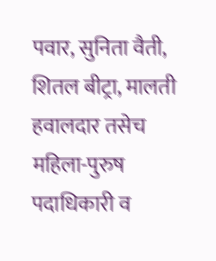पवार, सुनिता वैती, शितल बीट्रा, मालती हवालदार तसेच महिला-पुरुष पदाधिकारी व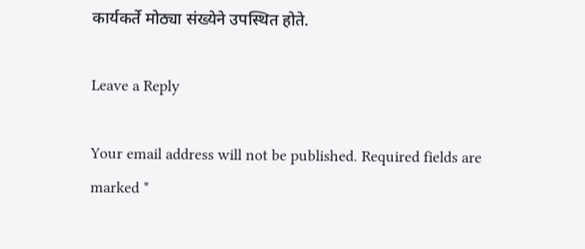कार्यकर्ते मोठ्या संख्येने उपस्थित होते.

Leave a Reply

Your email address will not be published. Required fields are marked *